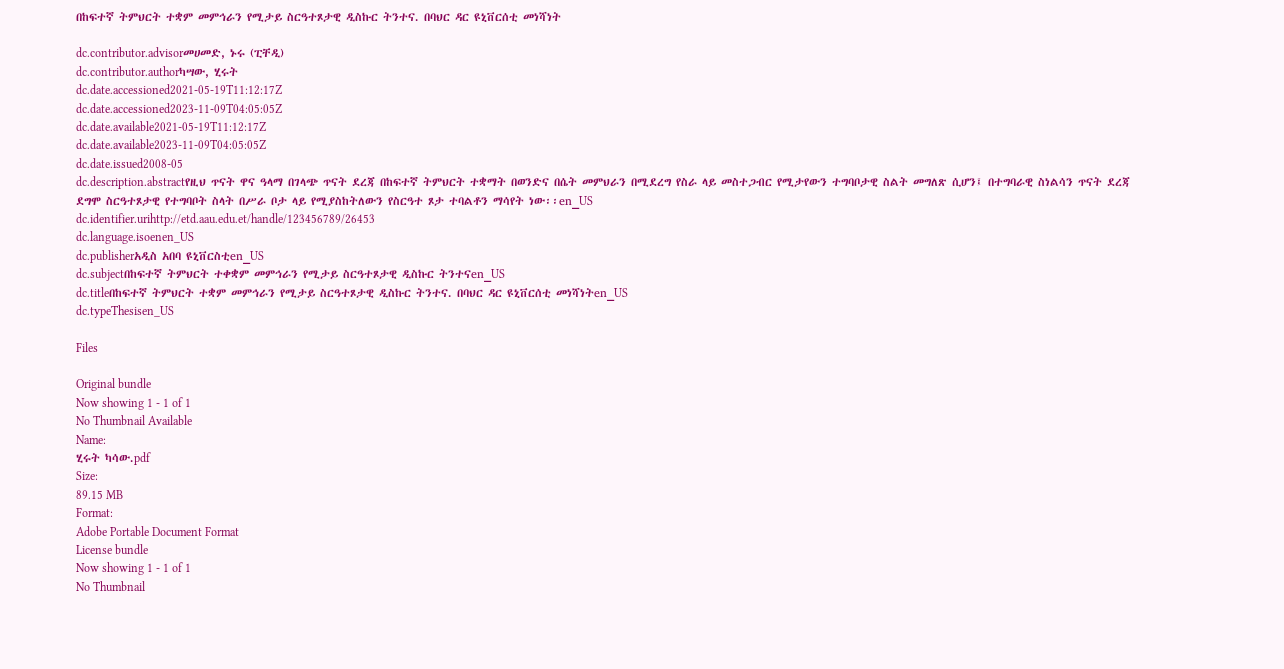በከፍተኛ ትምህርት ተቋም መምኅራን የሚታይ ስርዓተጾታዊ ዲስኩር ትንተና. በባህር ዳር ዩኒቨርሰቲ መነሻነት

dc.contributor.advisorመሀመድ, ኑሩ (ፒቸዲ)
dc.contributor.authorካሣው, ሂሩት
dc.date.accessioned2021-05-19T11:12:17Z
dc.date.accessioned2023-11-09T04:05:05Z
dc.date.available2021-05-19T11:12:17Z
dc.date.available2023-11-09T04:05:05Z
dc.date.issued2008-05
dc.description.abstractየዚህ ጥናት ዋና ዓላማ በገላጭ ጥናት ደረጃ በከፍተኛ ትምህርት ተቋማት በወንድና በሴት መምህራን በሚደረግ የስራ ላይ መስተጋብር የሚታየውን ተግባቦታዊ ስልት መግለጽ ሲሆን፤ በተግባራዊ ስነልሳን ጥናት ደረጃ ደግሞ ስርዓተጾታዊ የተግባቦት ስላት በሥራ ቦታ ላይ የሚያስከትለውን የስርዓተ ጾታ ተባልቶን ማሳየት ነው፡፡en_US
dc.identifier.urihttp://etd.aau.edu.et/handle/123456789/26453
dc.language.isoenen_US
dc.publisherአዲስ አበባ ዩኒቨርስቲen_US
dc.subjectበከፍተኛ ትምህርት ተቀቋም መምኅራን የሚታይ ስርዓተጾታዊ ዲስኩር ትንተናen_US
dc.titleበከፍተኛ ትምህርት ተቋም መምኅራን የሚታይ ስርዓተጾታዊ ዲስኩር ትንተና. በባህር ዳር ዩኒቨርሰቲ መነሻነትen_US
dc.typeThesisen_US

Files

Original bundle
Now showing 1 - 1 of 1
No Thumbnail Available
Name:
ሂሩት ካሳው.pdf
Size:
89.15 MB
Format:
Adobe Portable Document Format
License bundle
Now showing 1 - 1 of 1
No Thumbnail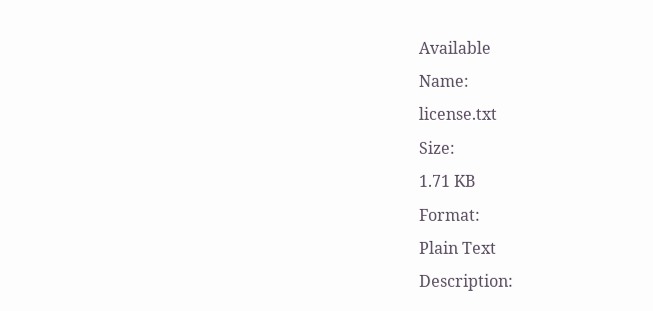Available
Name:
license.txt
Size:
1.71 KB
Format:
Plain Text
Description: